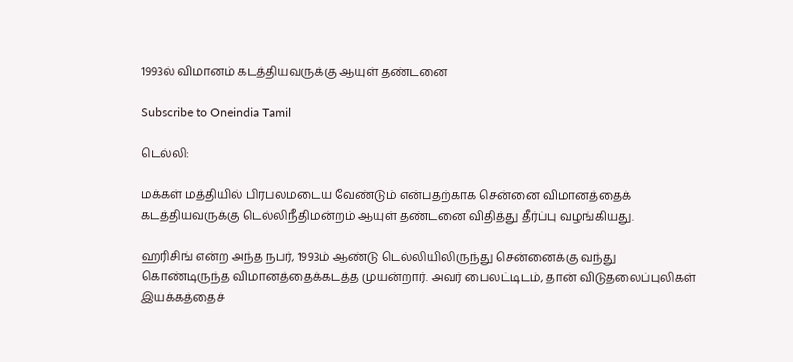1993ல் விமானம் கடத்தியவருக்கு ஆயுள் தண்டனை

Subscribe to Oneindia Tamil

டெல்லி:

மக்கள் மத்தியில் பிரபலமடைய வேண்டும் என்பதற்காக சென்னை விமானத்தைக் கடத்தியவருக்கு டெல்லிநீதிமன்றம் ஆயுள் தண்டனை விதித்து தீர்ப்பு வழங்கியது.

ஹரிசிங் என்ற அந்த நபர், 1993ம் ஆண்டு டெல்லியிலிருந்து சென்னைக்கு வந்து கொண்டிருந்த விமானத்தைக்கடத்த முயன்றார். அவர் பைலட்டிடம், தான் விடுதலைப்புலிகள் இயக்கத்தைச்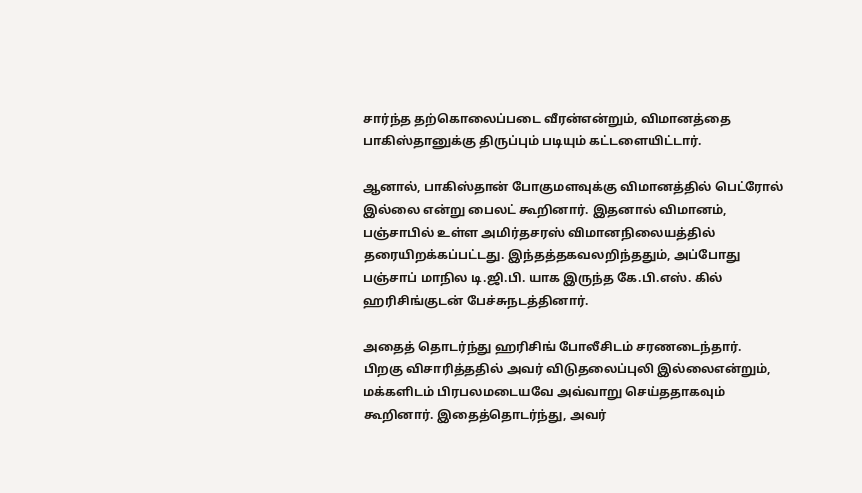சார்ந்த தற்கொலைப்படை வீரன்என்றும், விமானத்தை பாகிஸ்தானுக்கு திருப்பும் படியும் கட்டளையிட்டார்.

ஆனால், பாகிஸ்தான் போகுமளவுக்கு விமானத்தில் பெட்ரோல் இல்லை என்று பைலட் கூறினார். இதனால் விமானம், பஞ்சாபில் உள்ள அமிர்தசரஸ் விமானநிலையத்தில் தரையிறக்கப்பட்டது. இந்தத்தகவலறிந்ததும், அப்போது பஞ்சாப் மாநில டி.ஜி.பி. யாக இருந்த கே.பி.எஸ். கில் ஹரிசிங்குடன் பேச்சுநடத்தினார்.

அதைத் தொடர்ந்து ஹரிசிங் போலீசிடம் சரணடைந்தார். பிறகு விசாரித்ததில் அவர் விடுதலைப்புலி இல்லைஎன்றும், மக்களிடம் பிரபலமடையவே அவ்வாறு செய்ததாகவும் கூறினார். இதைத்தொடர்ந்து, அவர்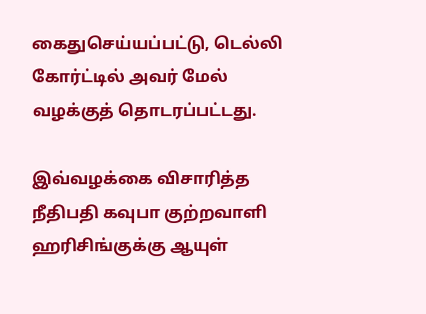கைதுசெய்யப்பட்டு, டெல்லி கோர்ட்டில் அவர் மேல் வழக்குத் தொடரப்பட்டது.

இவ்வழக்கை விசாரித்த நீதிபதி கவுபா குற்றவாளி ஹரிசிங்குக்கு ஆயுள்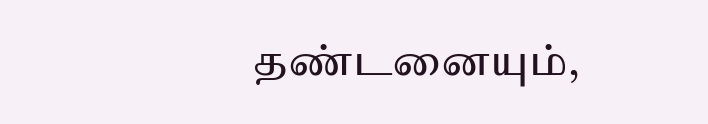தண்டனையும்,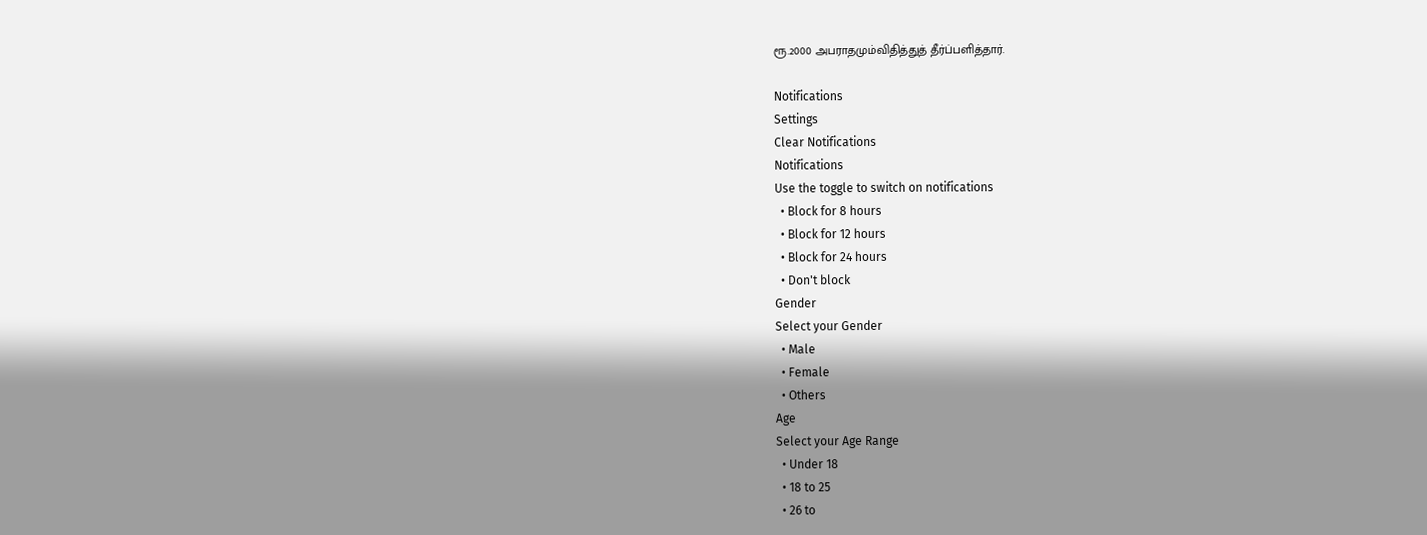ரூ.2000 அபராதமும்விதித்துத் தீர்ப்பளித்தார்.

Notifications
Settings
Clear Notifications
Notifications
Use the toggle to switch on notifications
  • Block for 8 hours
  • Block for 12 hours
  • Block for 24 hours
  • Don't block
Gender
Select your Gender
  • Male
  • Female
  • Others
Age
Select your Age Range
  • Under 18
  • 18 to 25
  • 26 to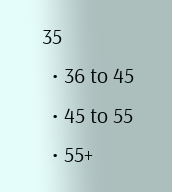35
  • 36 to 45
  • 45 to 55
  • 55+